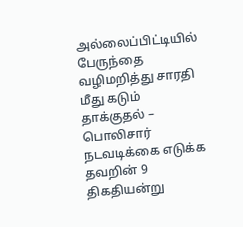அல்லைப்பிட்டியில் பேருந்தை வழிமறித்து சாரதி மீது கடும் தாக்குதல் – பொலிசார் நடவடிக்கை எடுக்க தவறின் 9 திகதியன்று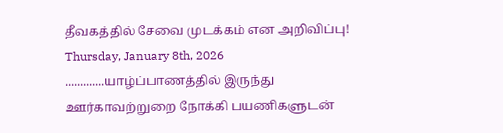தீவகத்தில் சேவை முடக்கம் என அறிவிப்பு!
Thursday, January 8th, 2026
.............யாழ்ப்பாணத்தில் இருந்து ஊர்காவற்றுறை நோக்கி பயணிகளுடன்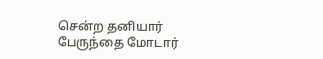சென்ற தனியார் பேருந்தை மோடார்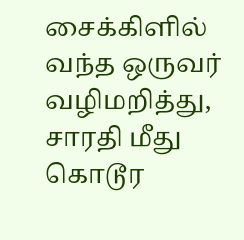சைக்கிளில் வந்த ஒருவர் வழிமறித்து, சாரதி மீது கொடூர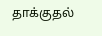தாக்குதல்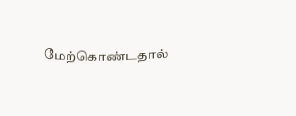மேற்கொண்டதால்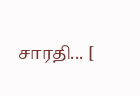சாரதி... [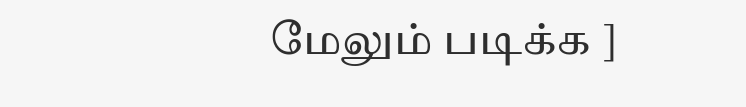மேலும் படிக்க ]